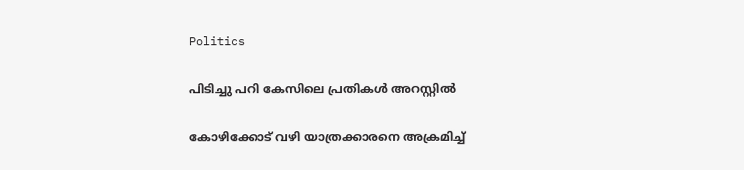Politics

പിടിച്ചു പറി കേസിലെ പ്രതികള്‍ അറസ്റ്റില്‍

കോഴിക്കോട് വഴി യാത്രക്കാരനെ അക്രമിച്ച്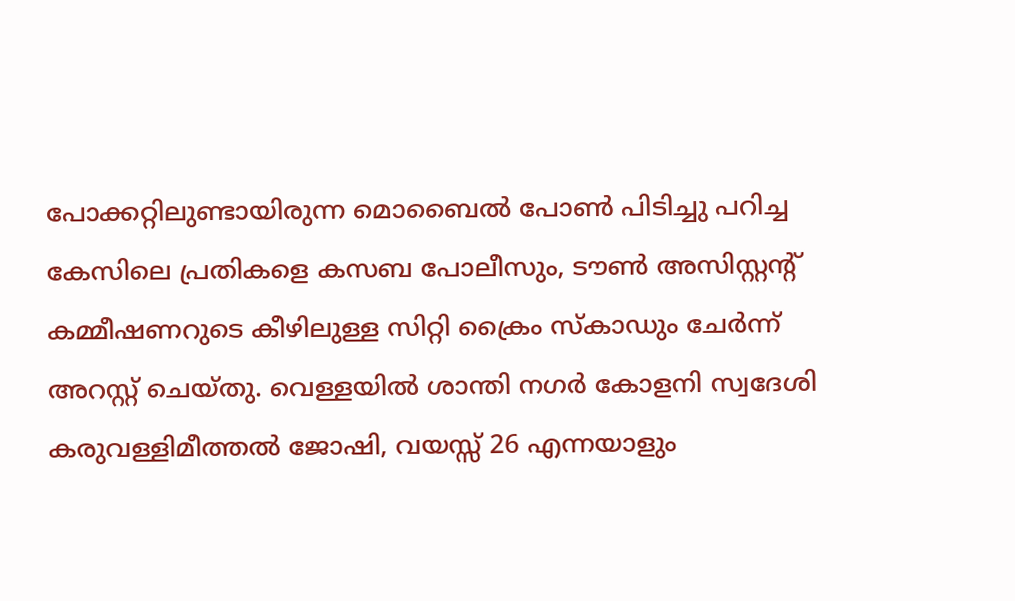പോക്കറ്റിലുണ്ടായിരുന്ന മൊബൈല്‍ പോണ്‍ പിടിച്ചു പറിച്ച കേസിലെ പ്രതികളെ കസബ പോലീസും, ടൗണ്‍ അസിസ്റ്റന്റ് കമ്മീഷണറുടെ കീഴിലുള്ള സിറ്റി ക്രൈം സ്കാഡും ചേര്‍ന്ന് അറസ്റ്റ് ചെയ്തു. വെള്ളയില്‍ ശാന്തി നഗര്‍ കോളനി സ്വദേശി കരുവള്ളിമീത്തല്‍ ജോഷി, വയസ്സ് 26 എന്നയാളും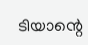ടിയാന്റെ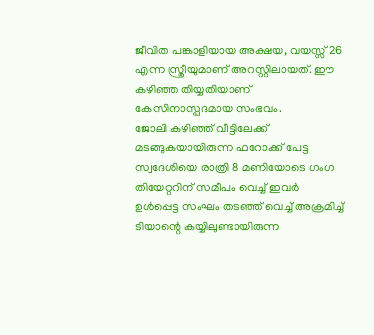ജീവിത പങ്കാളിയായ അക്ഷയ, വയസ്സ് 26 എന്ന സ്ത്രീയുമാണ് അറസ്റ്റിലായത്. ഈ കഴിഞ്ഞ തിയ്യതിയാണ് കേസിനാസ്പദമായ സംഭവം.
ജോലി കഴിഞ്ഞ് വീട്ടിലേക്ക് മടങ്ങുകയായിരുന്ന ഫറോക്ക് പേട്ട സ്വദേശിയെ രാത്രി 8 മണിയോടെ ഗംഗ തിയേറ്ററിന് സമീപം വെച്ച് ഇവര്‍ ഉള്‍പ്പെട്ട സംഘം തടഞ്ഞ് വെച്ച് അക്രമിച്ച് ടിയാന്റെ കയ്യിലുണ്ടായിരുന്ന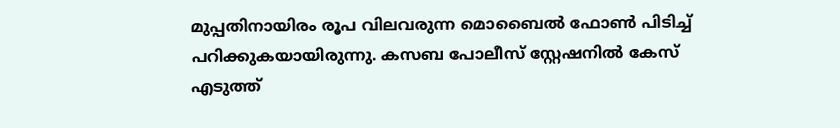മുപ്പതിനായിരം രൂപ വിലവരുന്ന മൊബൈല്‍ ഫോണ്‍ പിടിച്ച് പറിക്കുകയായിരുന്നു. കസബ പോലീസ് സ്റ്റേഷനില്‍ കേസ് എടുത്ത്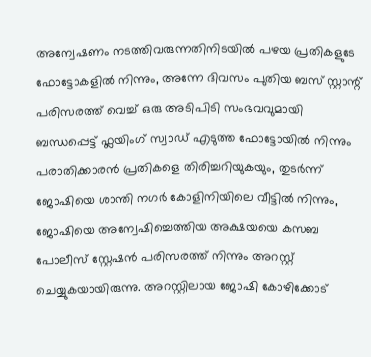അന്വേഷണം നടത്തിവരുന്നതിനിടയില്‍ പഴയ പ്രതികളുടേ ഫോട്ടോകളില്‍ നിന്നും, അന്നേ ദിവസം പുതിയ ബസ് സ്റ്റാന്റ് പരിസരത്ത് വെച്ച് ഒരു അടിപിടി സംഭവവുമായി ബന്ധപ്പെട്ട് ഫ്ലയിംഗ് സ്വാഡ് എടുത്ത ഫോട്ടോയില്‍ നിന്നും പരാതിക്കാരന്‍ പ്രതികളെ തിരിച്ചറിയുകയും, തുടര്‍ന്ന് ജോഷിയെ ശാന്തി നഗര്‍ കോളിനിയിലെ വീട്ടില്‍ നിന്നും, ജോഷിയെ അന്വേഷിച്ചെത്തിയ അക്ഷയയെ കസബ പോലീസ് സ്റ്റേഷന്‍ പരിസരത്ത് നിന്നും അറസ്റ്റ് ചെയ്യുകയായിരുന്നു. അറസ്റ്റിലായ ജോഷി കോഴിക്കോട്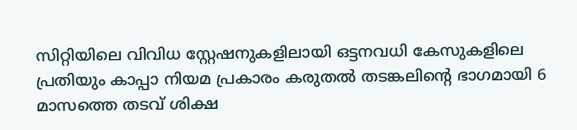സിറ്റിയിലെ വിവിധ സ്റ്റേഷനുകളിലായി ഒട്ടനവധി കേസുകളിലെ പ്രതിയും കാപ്പാ നിയമ പ്രകാരം കരുതല്‍ തടങ്കലിന്റെ ഭാഗമായി 6 മാസത്തെ തടവ് ശിക്ഷ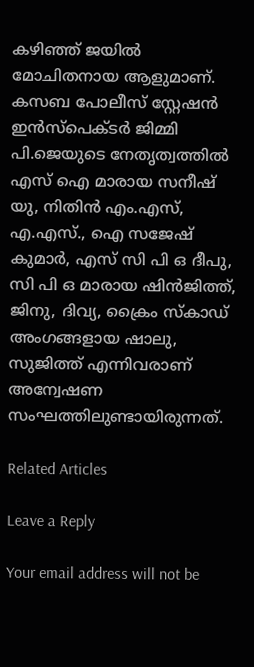കഴിഞ്ഞ് ജയില്‍ മോചിതനായ ആളുമാണ്. കസബ പോലീസ് സ്റ്റേഷന്‍ ഇന്‍സ്പെക്ടര്‍ ജിമ്മി പി.ജെയുടെ നേതൃത്വത്തില്‍ എസ് ഐ മാരായ സനീഷ് യു, നിതിന്‍ എം.എസ്, എ.എസ്., ഐ സജേഷ് കുമാര്‍, എസ് സി പി ഒ ദീപു, സി പി ഒ മാരായ ഷിന്‍ജിത്ത്, ജിനു, ദിവ്യ, ക്രൈം സ്കാഡ് അംഗങ്ങളായ ഷാലു, സുജിത്ത് എന്നിവരാണ് അന്വേഷണ സംഘത്തിലുണ്ടായിരുന്നത്.

Related Articles

Leave a Reply

Your email address will not be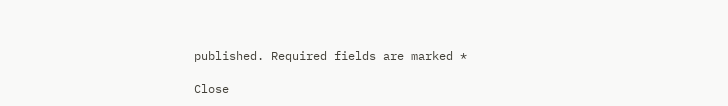published. Required fields are marked *

Close